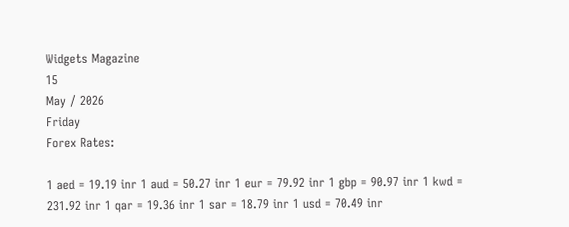Widgets Magazine
15
May / 2026
Friday
Forex Rates:

1 aed = 19.19 inr 1 aud = 50.27 inr 1 eur = 79.92 inr 1 gbp = 90.97 inr 1 kwd = 231.92 inr 1 qar = 19.36 inr 1 sar = 18.79 inr 1 usd = 70.49 inr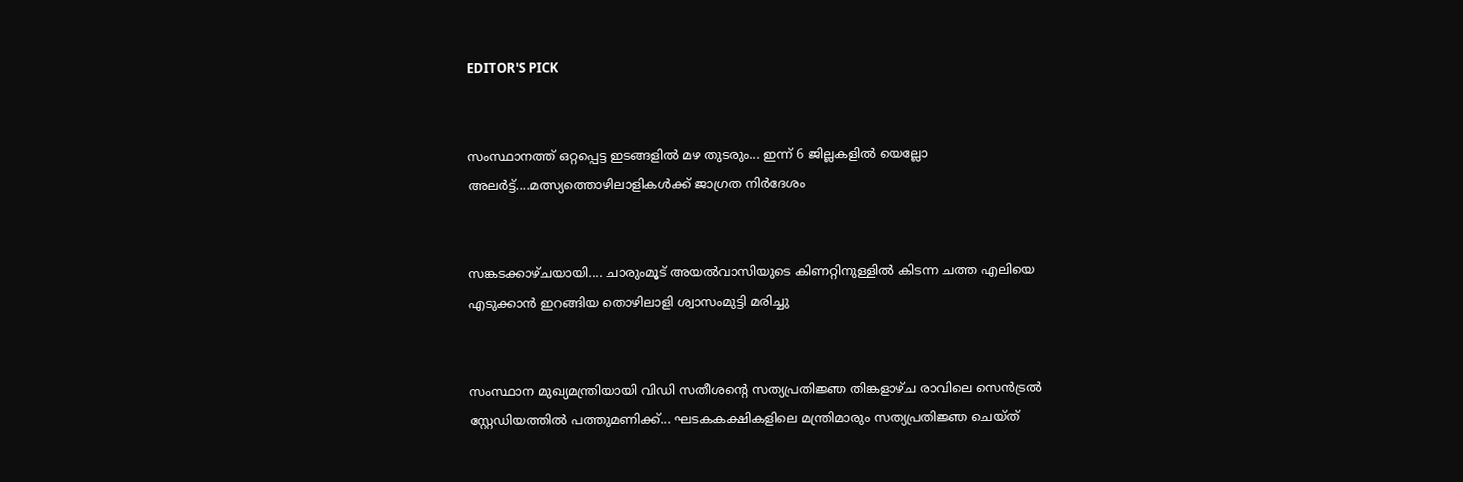EDITOR'S PICK


സംസ്ഥാനത്ത് ഒറ്റപ്പെട്ട ഇടങ്ങളിൽ മഴ തുടരും... ഇന്ന് 6 ജില്ലകളിൽ യെല്ലോ അലർട്ട്....മത്സ്യത്തൊഴിലാളികൾക്ക് ജാഗ്രത നിർദേശം


സങ്കടക്കാഴ്ചയായി.... ചാരുംമൂട് അയൽവാസിയുടെ കിണറ്റിനുള്ളിൽ കിടന്ന ചത്ത എലിയെ എടുക്കാൻ ഇറങ്ങിയ തൊഴിലാളി ശ്വാസംമുട്ടി മരിച്ചു


സംസ്ഥാന മുഖ്യമന്ത്രിയായി വിഡി സതീശന്റെ സത്യപ്രതിജ്ഞ തിങ്കളാഴ്ച രാവിലെ സെൻട്രൽ സ്റ്റേഡിയത്തിൽ പത്തുമണിക്ക്... ഘടകകക്ഷികളിലെ മന്ത്രിമാരും സത്യപ്രതിജ്ഞ ചെയ്ത്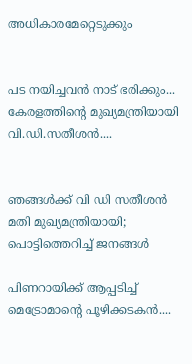അധികാരമേറ്റെടുക്കും


പട നയിച്ചവൻ നാട് ഭരിക്കും... കേരളത്തിന്റെ മുഖ്യമന്ത്രിയായി വി.ഡി.സതീശൻ....


ഞങ്ങൾക്ക് വി ഡി സതീശൻ മതി മുഖ്യമന്ത്രിയായി; പൊട്ടിത്തെറിച്ച് ജനങ്ങൾ

പിണറായിക്ക് ആപ്പടിച്ച് മെട്രോമാന്റെ പൂഴിക്കടകൻ....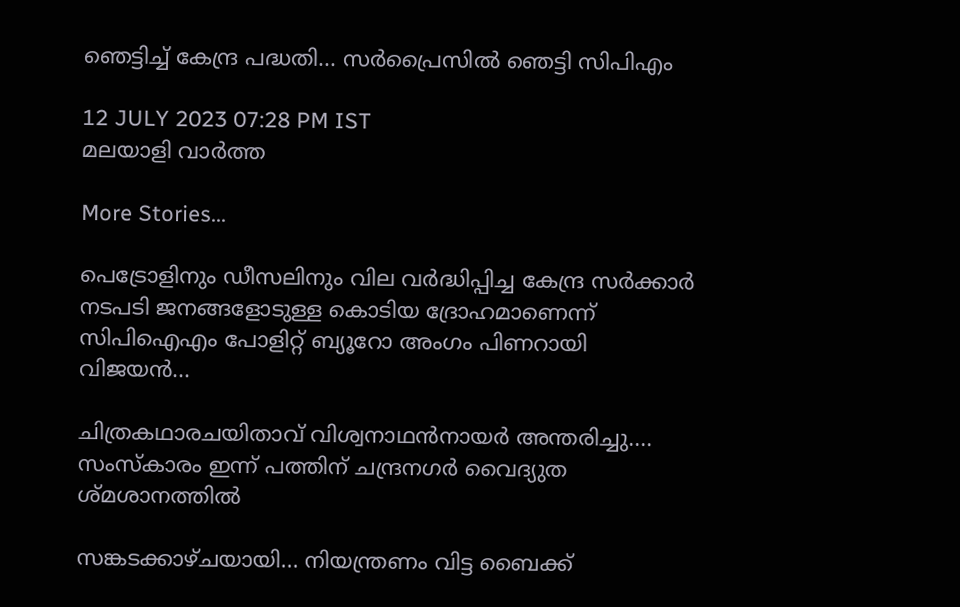ഞെട്ടിച്ച് കേന്ദ്ര പദ്ധതി... സർപ്രൈസിൽ ഞെട്ടി സിപിഎം

12 JULY 2023 07:28 PM IST
മലയാളി വാര്‍ത്ത

More Stories...

പെട്രോളിനും ഡീസലിനും വില വർദ്ധിപ്പിച്ച കേന്ദ്ര സർക്കാർ നടപടി ജനങ്ങളോടുള്ള കൊടിയ ദ്രോഹമാണെന്ന് സിപിഐഎം പോളിറ്റ് ബ്യൂറോ അംഗം പിണറായി വിജയൻ...

ചിത്രകഥാരചയിതാവ് വിശ്വനാഥൻനായർ അന്തരിച്ചു.... സംസ്‌കാരം ഇന്ന് പത്തിന് ചന്ദ്രനഗർ വൈദ്യുത ശ്മശാനത്തിൽ

സങ്കടക്കാഴ്ചയായി... നിയന്ത്രണം വിട്ട ബൈക്ക്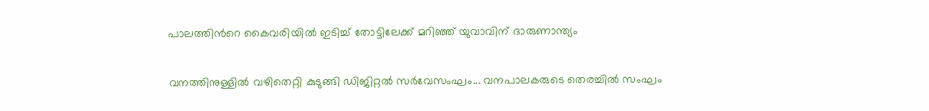പാലത്തിൻറെ കൈവരിയിൽ ഇടിച്ച് തോട്ടിലേക്ക് മറിഞ്ഞ് യുവാവിന് ദാരുണാന്ത്യം

വനത്തിനുള്ളിൽ വഴിതെറ്റി കുടുങ്ങി ഡിജിറ്റൽ സർവേസംഘം... വനപാലകരുടെ തെരച്ചിൽ സംഘം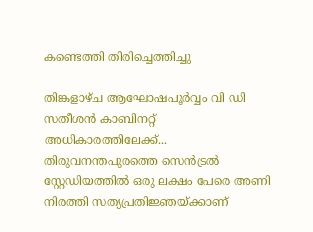കണ്ടെത്തി തിരിച്ചെത്തിച്ചു

തിങ്കളാഴ്ച ആഘോഷപൂർവ്വം വി ഡി സതീശൻ കാബിനറ്റ് അധികാരത്തിലേക്ക്... തിരുവനന്തപുരത്തെ സെൻട്രൽ സ്റ്റേഡിയത്തിൽ ഒരു ലക്ഷം പേരെ അണി നിരത്തി സത്യപ്രതിജ്ഞയ്ക്കാണ്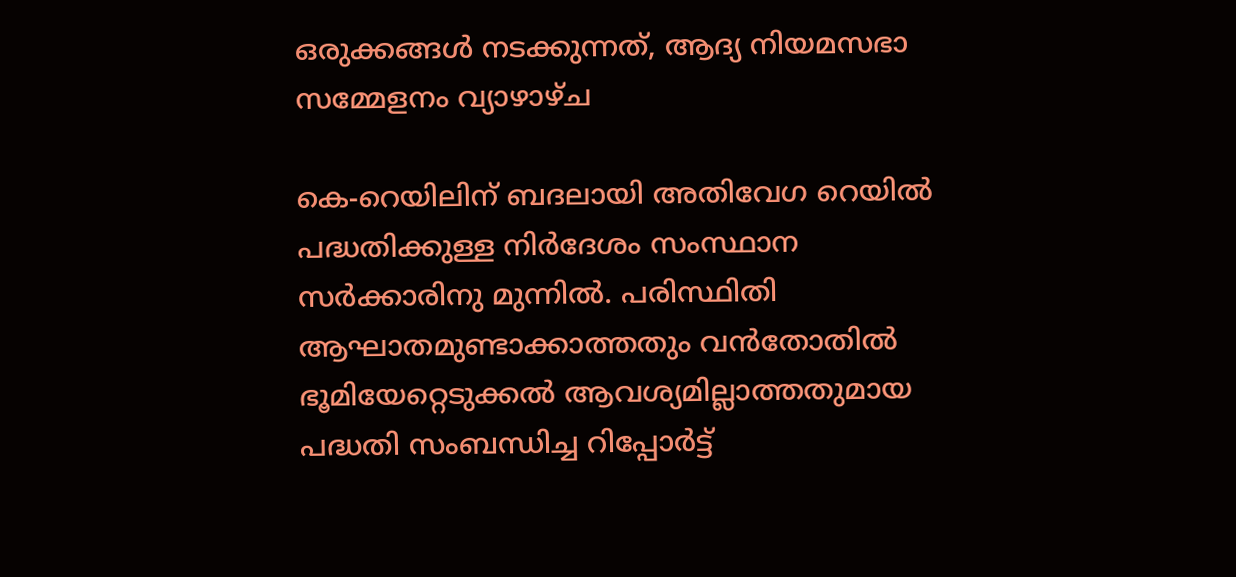ഒരുക്കങ്ങൾ നടക്കുന്നത്, ആദ്യ നിയമസഭാ സമ്മേളനം വ്യാഴാഴ്ച

കെ-റെയിലിന് ബദലായി അതിവേഗ റെയിൽ പദ്ധതിക്കുള്ള നിർദേശം സംസ്ഥാന സർക്കാരിനു മുന്നിൽ. പരിസ്ഥിതി ആഘാതമുണ്ടാക്കാത്തതും വൻതോതിൽ ഭൂമിയേറ്റെടുക്കൽ ആവശ്യമില്ലാത്തതുമായ പദ്ധതി സംബന്ധിച്ച റിപ്പോർട്ട്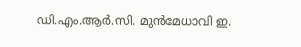ഡി.എം.ആർ.സി. മുൻമേധാവി ഇ.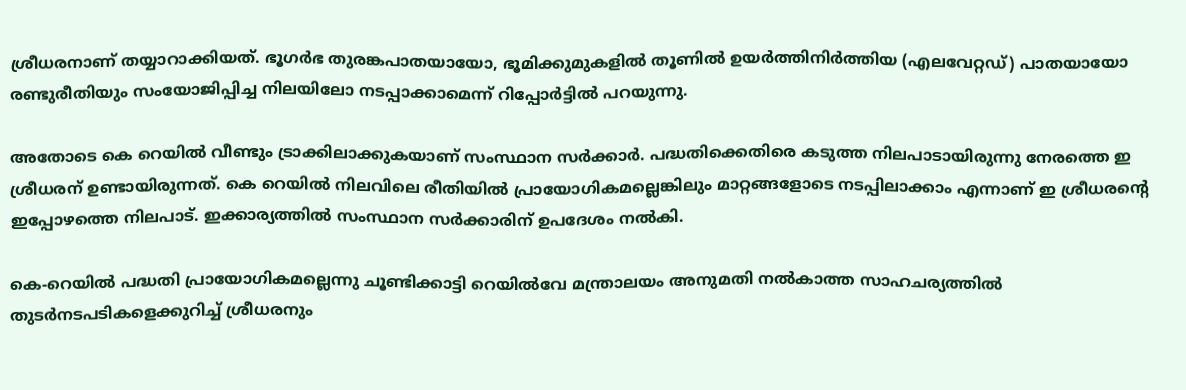ശ്രീധരനാണ് തയ്യാറാക്കിയത്. ഭൂഗർഭ തുരങ്കപാതയായോ, ഭൂമിക്കുമുകളിൽ തൂണിൽ ഉയർത്തിനിർത്തിയ (എലവേറ്റഡ്) പാതയായോ രണ്ടുരീതിയും സംയോജിപ്പിച്ച നിലയിലോ നടപ്പാക്കാമെന്ന് റിപ്പോർട്ടിൽ പറയുന്നു.

അതോടെ കെ റെയില്‍ വീണ്ടും ട്രാക്കിലാക്കുകയാണ് സംസ്ഥാന സര്‍ക്കാര്‍. പദ്ധതിക്കെതിരെ കടുത്ത നിലപാടായിരുന്നു നേരത്തെ ഇ ശ്രീധരന് ഉണ്ടായിരുന്നത്. കെ റെയിൽ നിലവിലെ രീതിയിൽ പ്രായോഗികമല്ലെങ്കിലും മാറ്റങ്ങളോടെ നടപ്പിലാക്കാം എന്നാണ് ഇ ശ്രീധരന്റെ ഇപ്പോഴത്തെ നിലപാട്. ഇക്കാര്യത്തിൽ സംസ്ഥാന സർക്കാരിന് ഉപദേശം നൽകി.

കെ-റെയിൽ പദ്ധതി പ്രായോഗികമല്ലെന്നു ചൂണ്ടിക്കാട്ടി റെയിൽവേ മന്ത്രാലയം അനുമതി നൽകാത്ത സാഹചര്യത്തിൽ തുടർനടപടികളെക്കുറിച്ച് ശ്രീധരനും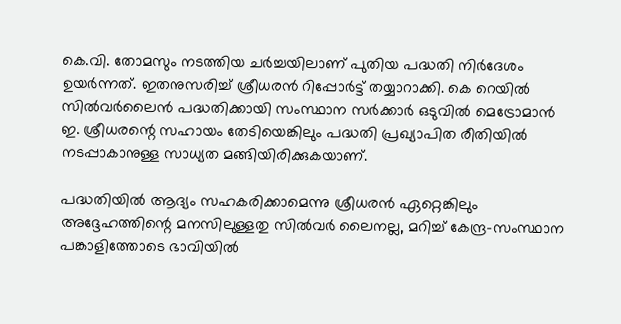കെ.വി. തോമസും നടത്തിയ ചർച്ചയിലാണ് പുതിയ പദ്ധതി നിർദേശം ഉയർന്നത്. ഇതനുസരിച്ച് ശ്രീധരൻ റിപ്പോർട്ട് തയ്യാറാക്കി. കെ റെയില്‍ സില്‍വര്‍ലൈന്‍ പദ്ധതിക്കായി സംസ്ഥാന സര്‍ക്കാര്‍ ഒടുവില്‍ മെട്രോമാന്‍ ഇ. ശ്രീധരന്റെ സഹായം തേടിയെങ്കിലും പദ്ധതി പ്രഖ്യാപിത രീതിയില്‍ നടപ്പാകാനുള്ള സാധ്യത മങ്ങിയിരിക്കുകയാണ്.

പദ്ധതിയിൽ ആദ്യം സഹകരിക്കാമെന്നു ശ്രീധരന്‍ ഏറ്റെങ്കിലും അദ്ദേഹത്തിന്റെ മനസിലുള്ളതു സില്‍വര്‍ ലൈനല്ല, മറിച്ച് കേന്ദ്ര-സംസ്ഥാന പങ്കാളിത്തോടെ ഭാവിയില്‍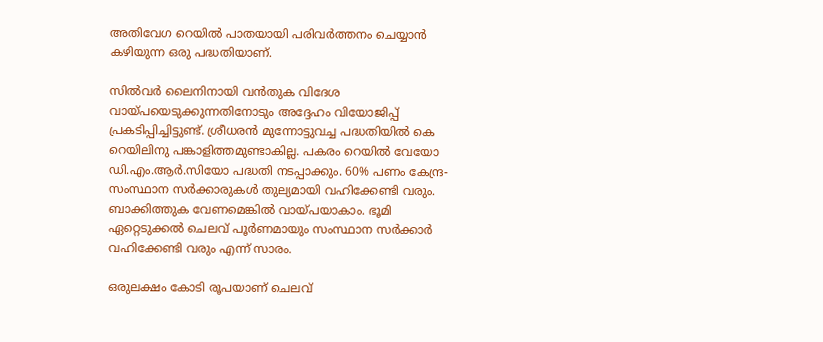അതിവേഗ റെയില്‍ പാതയായി പരിവര്‍ത്തനം ചെയ്യാന്‍ കഴിയുന്ന ഒരു പദ്ധതിയാണ്.

സില്‍വര്‍ ലൈനിനായി വന്‍തുക വിദേശ വായ്പയെടുക്കുന്നതിനോടും അദ്ദേഹം വിയോജിപ്പ് പ്രകടിപ്പിച്ചിട്ടുണ്ട്. ശ്രീധരന്‍ മുന്നോട്ടുവച്ച പദ്ധതിയില്‍ കെ റെയിലിനു പങ്കാളിത്തമുണ്ടാകില്ല. പകരം റെയില്‍ വേയോ ഡി.എം.ആര്‍.സിയോ പദ്ധതി നടപ്പാക്കും. 60% പണം കേന്ദ്ര-സംസ്ഥാന സര്‍ക്കാരുകള്‍ തുല്യമായി വഹിക്കേണ്ടി വരും. ബാക്കിത്തുക വേണമെങ്കിൽ വായ്പയാകാം. ഭൂമി ഏറ്റെടുക്കല്‍ ചെലവ് പൂര്‍ണമായും സംസ്ഥാന സര്‍ക്കാര്‍ വഹിക്കേണ്ടി വരും എന്ന് സാരം.

ഒരുലക്ഷം കോടി രൂപയാണ് ചെലവ്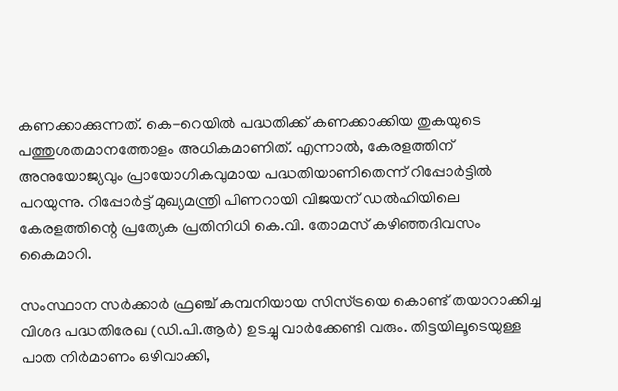കണക്കാക്കുന്നത്. കെ-റെയിൽ പദ്ധതിക്ക് കണക്കാക്കിയ തുകയുടെ പത്തുശതമാനത്തോളം അധികമാണിത്. എന്നാൽ, കേരളത്തിന് അനുയോജ്യവും പ്രായോഗികവുമായ പദ്ധതിയാണിതെന്ന് റിപ്പോർട്ടിൽ പറയുന്നു. റിപ്പോർട്ട് മുഖ്യമന്ത്രി പിണറായി വിജയന് ഡൽഹിയിലെ കേരളത്തിന്റെ പ്രത്യേക പ്രതിനിധി കെ.വി. തോമസ് കഴിഞ്ഞദിവസം കൈമാറി.

സംസ്ഥാന സര്‍ക്കാര്‍ ഫ്രഞ്ച് കമ്പനിയായ സിസ്ട്രയെ കൊണ്ട് തയാറാക്കിച്ച വിശദ പദ്ധതിരേഖ (ഡി.പി.ആര്‍) ഉടച്ചു വാര്‍ക്കേണ്ടി വരും. തിട്ടയിലൂടെയുള്ള പാത നിര്‍മാണം ഒഴിവാക്കി,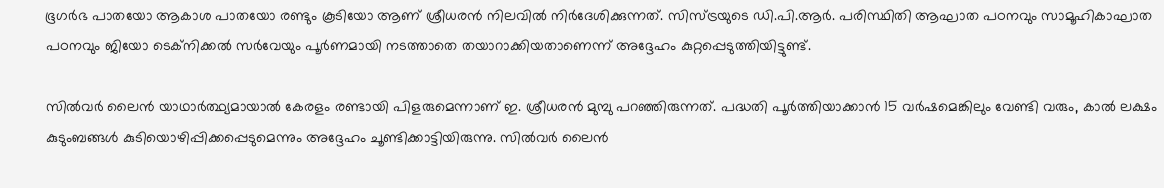ഭൂഗര്‍ഭ പാതയോ ആകാശ പാതയോ രണ്ടും കൂടിയോ ആണ് ശ്രീധരന്‍ നിലവിൽ നിര്‍ദേശിക്കുന്നത്. സിസ്ട്രയുടെ ഡി.പി.ആര്‍. പരിസ്ഥിതി ആഘാത പഠനവും സാമൂഹികാഘാത പഠനവും ജിയോ ടെക്‌നിക്കല്‍ സര്‍വേയും പൂര്‍ണമായി നടത്താതെ തയാറാക്കിയതാണെന്ന് അദ്ദേഹം കുറ്റപ്പെടുത്തിയിട്ടുണ്ട്.

സിൽവർ ലൈൻ യാഥാ‌ർത്ഥ്യമായാൽ കേരളം രണ്ടായി പിളരുമെന്നാണ് ഇ. ശ്രീധരൻ മുമ്പു പറഞ്ഞിരുന്നത്. പദ്ധതി പൂർത്തിയാക്കാൻ 15 വർഷമെങ്കിലും വേണ്ടി വരും, കാൽ ലക്ഷം കുടുംബങ്ങൾ കുടിയൊഴിപ്പിക്കപ്പെടുമെന്നും അദ്ദേഹം ചൂണ്ടിക്കാട്ടിയിരുന്നു. സില്‍വര്‍ ലൈന്‍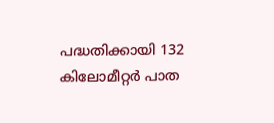പദ്ധതിക്കായി 132 കിലോമീറ്റര്‍ പാത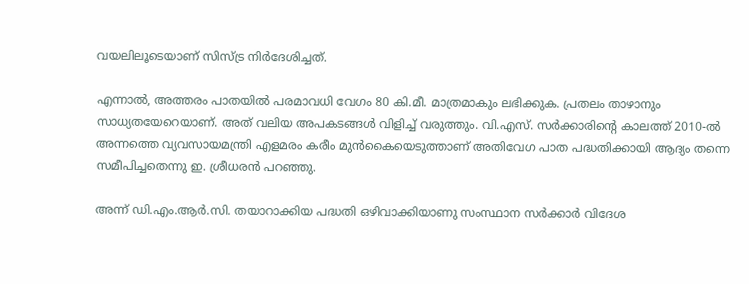വയലിലൂടെയാണ് സിസ്ട്ര നിര്‍ദേശിച്ചത്.

എന്നാല്‍, അത്തരം പാതയില്‍ പരമാവധി വേഗം 80 കി.മീ. മാത്രമാകും ലഭിക്കുക. പ്രതലം താഴാനും സാധ്യതയേറെയാണ്. അത് വലിയ അപകടങ്ങൾ വിളിച്ച് വരുത്തും. വി.എസ്. സര്‍ക്കാരിന്റെ കാലത്ത് 2010-ല്‍ അന്നത്തെ വ്യവസായമന്ത്രി എളമരം കരീം മുന്‍കൈയെടുത്താണ് അതിവേഗ പാത പദ്ധതിക്കായി ആദ്യം തന്നെ സമീപിച്ചതെന്നു ഇ. ശ്രീധരന്‍ പറഞ്ഞു.

അന്ന് ഡി.എം.ആര്‍.സി. തയാറാക്കിയ പദ്ധതി ഒഴിവാക്കിയാണു സംസ്ഥാന സര്‍ക്കാര്‍ വിദേശ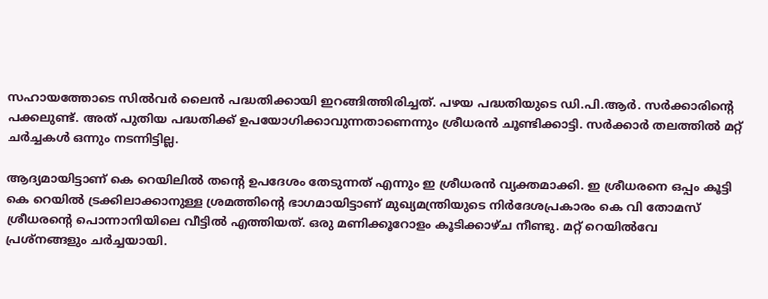സഹായത്തോടെ സില്‍വര്‍ ലൈന്‍ പദ്ധതിക്കായി ഇറങ്ങിത്തിരിച്ചത്. പഴയ പദ്ധതിയുടെ ഡി.പി.ആര്‍. സര്‍ക്കാരിന്റെ പക്കലുണ്ട്. അത് പുതിയ പദ്ധതിക്ക് ഉപയോഗിക്കാവുന്നതാണെന്നും ശ്രീധരന്‍ ചൂണ്ടിക്കാട്ടി. സർക്കാർ തലത്തിൽ മറ്റ് ചർച്ചകൾ ഒന്നും നടന്നിട്ടില്ല.

ആദ്യമായിട്ടാണ് കെ റെയിലിൽ തന്റെ ഉപദേശം തേടുന്നത് എന്നും ഇ ശ്രീധരൻ വ്യക്തമാക്കി. ഇ ശ്രീധരനെ ഒപ്പം കൂട്ടി കെ റെയിൽ ട്രക്കിലാക്കാനുള്ള ശ്രമത്തിന്റെ ഭാഗമായിട്ടാണ് മുഖ്യമന്ത്രിയുടെ നിർദേശപ്രകാരം കെ വി തോമസ് ശ്രീധരന്റെ പൊന്നാനിയിലെ വീട്ടിൽ എത്തിയത്. ഒരു മണിക്കൂറോളം കൂടിക്കാഴ്ച നീണ്ടു. മറ്റ് റെയിൽവേ പ്രശ്നങ്ങളും ചർച്ചയായി.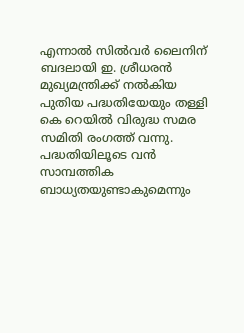എന്നാൽ സിൽവർ ലൈനിന് ബദലായി ഇ. ശ്രീധരൻ മുഖ്യമന്ത്രിക്ക് നൽകിയ പുതിയ പദ്ധതിയേയും തള്ളി കെ റെയിൽ വിരുദ്ധ സമര സമിതി രംഗത്ത് വന്നു. പദ്ധതിയിലൂടെ വൻ സാമ്പത്തിക ബാധ്യതയുണ്ടാകുമെന്നും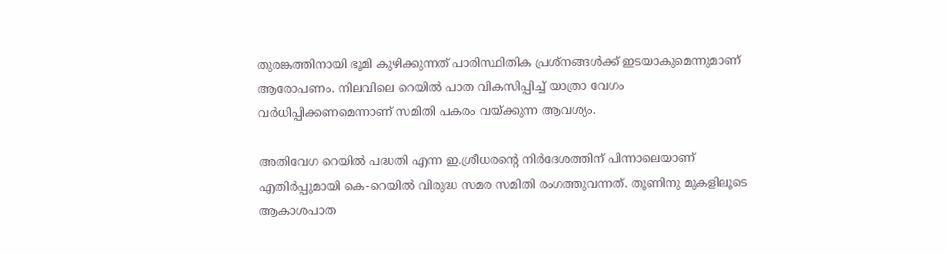തുരങ്കത്തിനായി ഭൂമി കുഴിക്കുന്നത് പാരിസ്ഥിതിക പ്രശ്നങ്ങൾക്ക് ഇടയാകുമെന്നുമാണ് ആരോപണം. നിലവിലെ റെയിൽ പാത വികസിപ്പിച്ച് യാത്രാ വേഗം വർധിപ്പിക്കണമെന്നാണ് സമിതി പകരം വയ്ക്കുന്ന ആവശ്യം.

അതിവേഗ റെയിൽ പദ്ധതി എന്ന ഇ.ശ്രീധരന്റെ നിർദേശത്തിന് പിന്നാലെയാണ് എതിർപ്പുമായി കെ-റെയിൽ വിരുദ്ധ സമര സമിതി രംഗത്തുവന്നത്. തൂണിനു മുകളിലൂടെ ആകാശപാത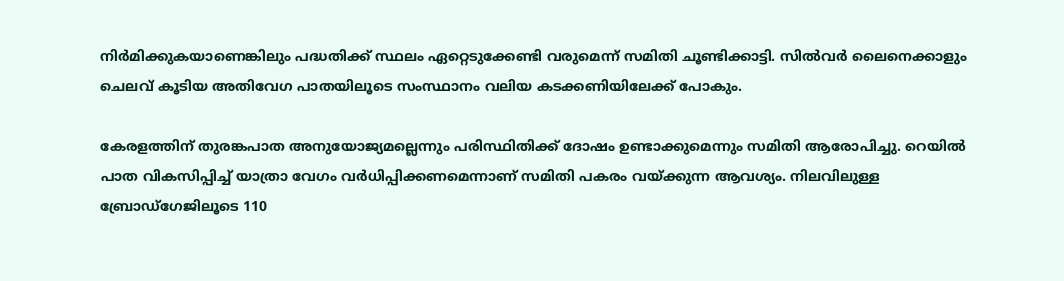നിർമിക്കുകയാണെങ്കിലും പദ്ധതിക്ക് സ്ഥലം ഏറ്റെടുക്കേണ്ടി വരുമെന്ന് സമിതി ചൂണ്ടിക്കാട്ടി. സിൽവർ ലൈനെക്കാളും ചെലവ് കൂടിയ അതിവേഗ പാതയിലൂടെ സംസ്ഥാനം വലിയ കടക്കണിയിലേക്ക് പോകും.

കേരളത്തിന് തുരങ്കപാത അനുയോജ്യമല്ലെന്നും പരിസ്ഥിതിക്ക് ദോഷം ഉണ്ടാക്കുമെന്നും സമിതി ആരോപിച്ചു. റെയിൽ പാത വികസിപ്പിച്ച് യാത്രാ വേഗം വർധിപ്പിക്കണമെന്നാണ് സമിതി പകരം വയ്ക്കുന്ന ആവശ്യം. നിലവിലുള്ള ബ്രോഡ്ഗേജിലൂടെ 110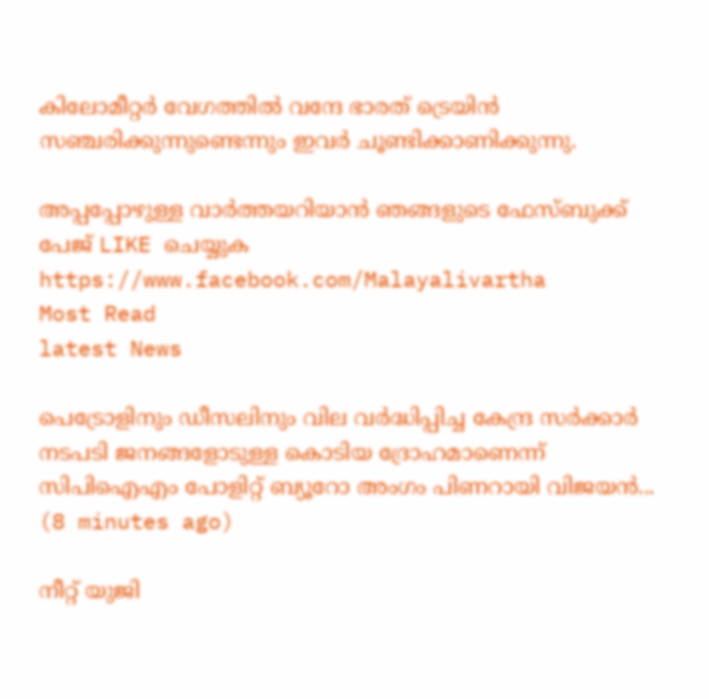കിലോമീറ്റർ വേഗത്തിൽ വന്ദേ ഭാരത് ട്രെയിൻ സഞ്ചരിക്കുന്നുണ്ടെന്നും ഇവർ ചൂണ്ടിക്കാണിക്കുന്നു.

അപ്പപ്പോഴുള്ള വാര്‍ത്തയറിയാന്‍ ഞങ്ങളുടെ ഫേസ്‌ബുക്ക്‌ പേജ് LIKE ചെയ്യുക
https://www.facebook.com/Malayalivartha
Most Read
latest News

പെട്രോളിനും ഡീസലിനും വില വർദ്ധിപ്പിച്ച കേന്ദ്ര സർക്കാർ നടപടി ജനങ്ങളോടുള്ള കൊടിയ ദ്രോഹമാണെന്ന് സിപിഐഎം പോളിറ്റ് ബ്യൂറോ അംഗം പിണറായി വിജയൻ...  (8 minutes ago)

നീറ്റ് യുജി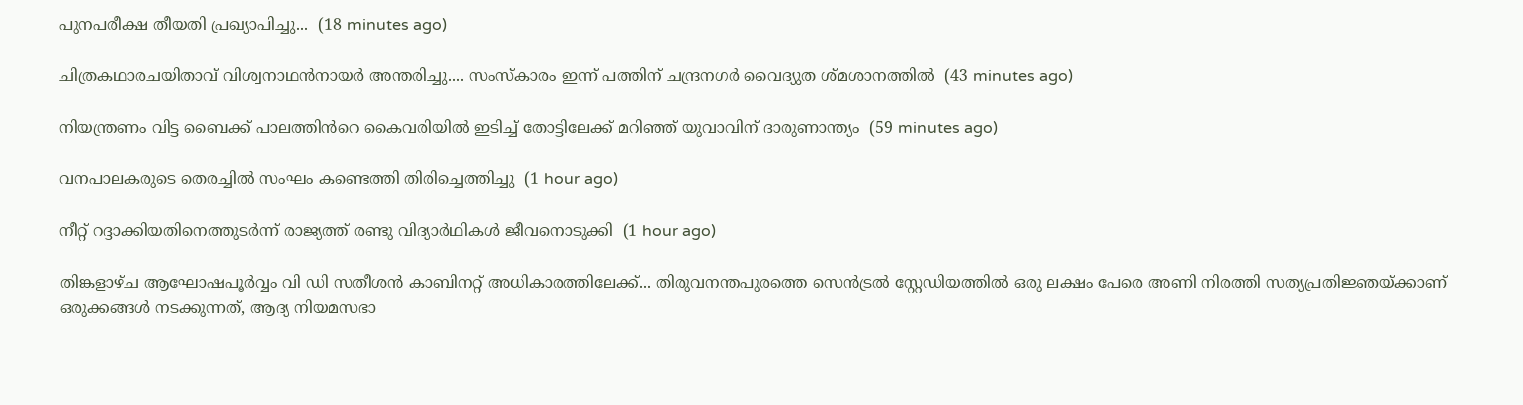പുനപരീക്ഷ തീയതി പ്രഖ്യാപിച്ചു...  (18 minutes ago)

ചിത്രകഥാരചയിതാവ് വിശ്വനാഥൻനായർ അന്തരിച്ചു.... സംസ്‌കാരം ഇന്ന് പത്തിന് ചന്ദ്രനഗർ വൈദ്യുത ശ്മശാനത്തിൽ  (43 minutes ago)

നിയന്ത്രണം വിട്ട ബൈക്ക് പാലത്തിൻറെ കൈവരിയിൽ ഇടിച്ച് തോട്ടിലേക്ക് മറിഞ്ഞ് യുവാവിന് ദാരുണാന്ത്യം  (59 minutes ago)

വനപാലകരുടെ തെരച്ചിൽ സംഘം കണ്ടെത്തി തിരിച്ചെത്തിച്ചു  (1 hour ago)

നീറ്റ് റദ്ദാക്കിയതിനെത്തുടർന്ന് രാജ്യത്ത് രണ്ടു വിദ്യാർഥികൾ ജീവനൊടുക്കി  (1 hour ago)

തിങ്കളാഴ്ച ആഘോഷപൂർവ്വം വി ഡി സതീശൻ കാബിനറ്റ് അധികാരത്തിലേക്ക്... തിരുവനന്തപുരത്തെ സെൻട്രൽ സ്റ്റേഡിയത്തിൽ ഒരു ലക്ഷം പേരെ അണി നിരത്തി സത്യപ്രതിജ്ഞയ്ക്കാണ് ഒരുക്കങ്ങൾ നടക്കുന്നത്, ആദ്യ നിയമസഭാ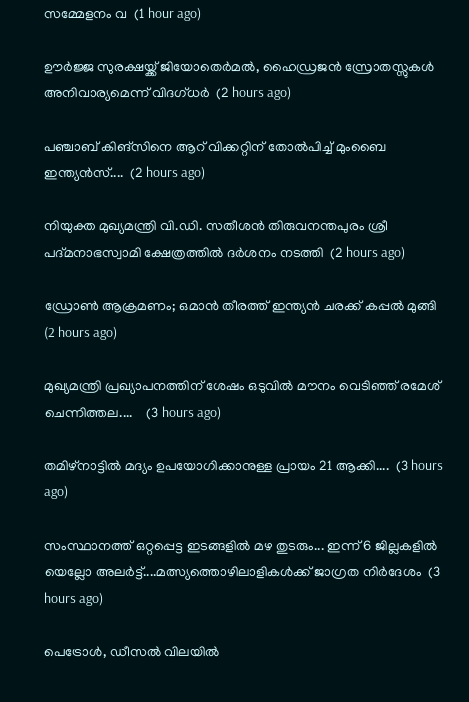സമ്മേളനം വ  (1 hour ago)

ഊർജ്ജ സുരക്ഷയ്ക്ക് ജിയോതെർമൽ, ഹൈഡ്രജൻ സ്രോതസ്സുകൾ അനിവാര്യമെന്ന് വിദഗ്ധർ  (2 hours ago)

പഞ്ചാബ് കിങ്സിനെ ആറ് വിക്കറ്റിന് തോൽപിച്ച് മുംബൈ ഇന്ത്യൻസ്....  (2 hours ago)

നിയുക്ത മുഖ്യമന്ത്രി വി.ഡി. സതീശൻ തിരുവനന്തപുരം ശ്രീ പദ്മനാഭസ്വാമി ക്ഷേത്രത്തിൽ ദർശനം നടത്തി  (2 hours ago)

ഡ്രോൺ ആക്രമണം; ഒമാൻ തീരത്ത് ഇന്ത്യൻ ചരക്ക് കപ്പൽ മുങ്ങി  (2 hours ago)

മുഖ്യമന്ത്രി പ്രഖ്യാപനത്തിന് ശേഷം ഒടുവിൽ മൗനം വെടിഞ്ഞ് രമേശ് ചെന്നിത്തല....    (3 hours ago)

തമിഴ്നാട്ടിൽ മദ്യം ഉപയോഗിക്കാനുള്ള പ്രായം 21 ആക്കി....  (3 hours ago)

സംസ്ഥാനത്ത് ഒറ്റപ്പെട്ട ഇടങ്ങളിൽ മഴ തുടരും... ഇന്ന് 6 ജില്ലകളിൽ യെല്ലോ അലർട്ട്....മത്സ്യത്തൊഴിലാളികൾക്ക് ജാഗ്രത നിർദേശം  (3 hours ago)

പെട്രോൾ, ഡീസൽ വിലയിൽ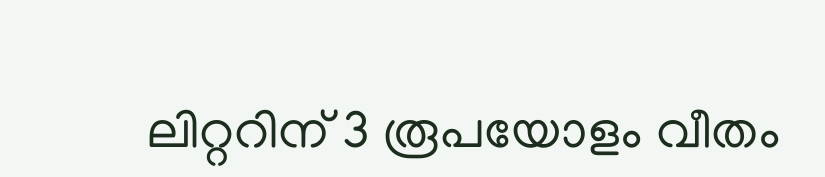ലിറ്ററിന് 3 രൂപയോളം വീതം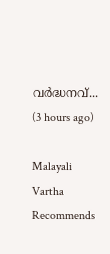വർദ്ധനവ്...  (3 hours ago)

Malayali Vartha Recommends